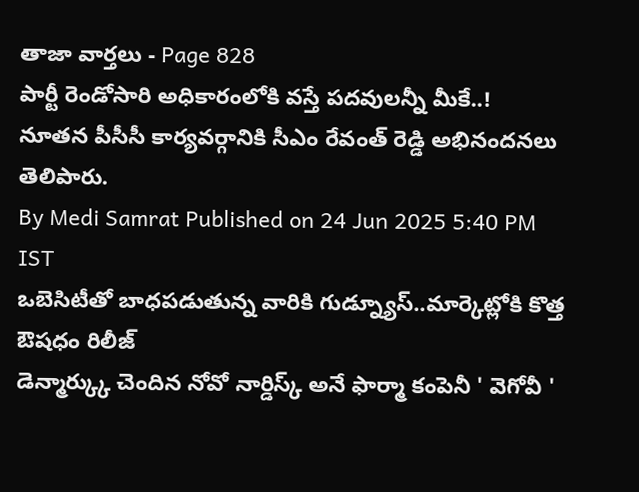తాజా వార్తలు - Page 828
పార్టీ రెండోసారి అధికారంలోకి వస్తే పదవులన్నీ మీకే..!
నూతన పీసీసీ కార్యవర్గానికి సీఎం రేవంత్ రెడ్డి అభినందనలు తెలిపారు.
By Medi Samrat Published on 24 Jun 2025 5:40 PM IST
ఒబెసిటీతో బాధపడుతున్న వారికి గుడ్న్యూస్..మార్కెట్లోకి కొత్త ఔషధం రిలీజ్
డెన్మార్క్కు చెందిన నోవో నార్డిస్క్ అనే ఫార్మా కంపెనీ ' వెగోవీ '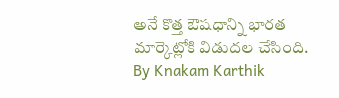అనే కొత్త ఔషధాన్ని భారత మార్కెట్లోకి విడుదల చేసింది.
By Knakam Karthik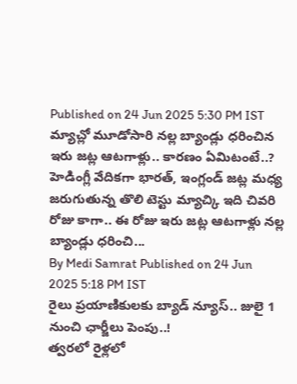Published on 24 Jun 2025 5:30 PM IST
మ్యాచ్లో మూడోసారి నల్ల బ్యాండ్లు ధరించిన ఇరు జట్ల ఆటగాళ్లు.. కారణం ఏమిటంటే..?
హెడింగ్లీ వేదికగా భారత్, ఇంగ్లండ్ జట్ల మధ్య జరుగుతున్న తొలి టెస్టు మ్యాచ్కి ఇది చివరి రోజు కాగా.. ఈ రోజు ఇరు జట్ల ఆటగాళ్లు నల్ల బ్యాండ్లు ధరించి...
By Medi Samrat Published on 24 Jun 2025 5:18 PM IST
రైలు ప్రయాణికులకు బ్యాడ్ న్యూస్.. జులై 1 నుంచి ఛార్జీలు పెంపు..!
త్వరలో రైళ్లలో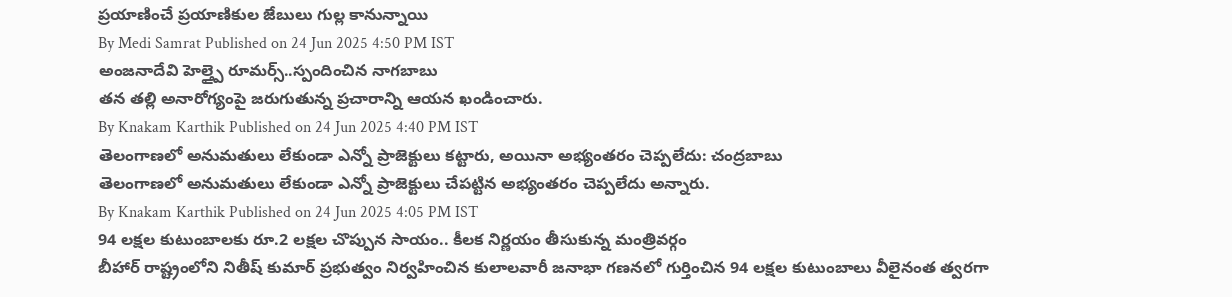ప్రయాణించే ప్రయాణికుల జేబులు గుల్ల కానున్నాయి
By Medi Samrat Published on 24 Jun 2025 4:50 PM IST
అంజనాదేవి హెల్త్పై రూమర్స్..స్పందించిన నాగబాబు
తన తల్లి అనారోగ్యంపై జరుగుతున్న ప్రచారాన్ని ఆయన ఖండించారు.
By Knakam Karthik Published on 24 Jun 2025 4:40 PM IST
తెలంగాణలో అనుమతులు లేకుండా ఎన్నో ప్రాజెక్టులు కట్టారు, అయినా అభ్యంతరం చెప్పలేదు: చంద్రబాబు
తెలంగాణలో అనుమతులు లేకుండా ఎన్నో ప్రాజెక్టులు చేపట్టిన అభ్యంతరం చెప్పలేదు అన్నారు.
By Knakam Karthik Published on 24 Jun 2025 4:05 PM IST
94 లక్షల కుటుంబాలకు రూ.2 లక్షల చొప్పున సాయం.. కీలక నిర్ణయం తీసుకున్న మంత్రివర్గం
బీహార్ రాష్ట్రంలోని నితీష్ కుమార్ ప్రభుత్వం నిర్వహించిన కులాలవారీ జనాభా గణనలో గుర్తించిన 94 లక్షల కుటుంబాలు వీలైనంత త్వరగా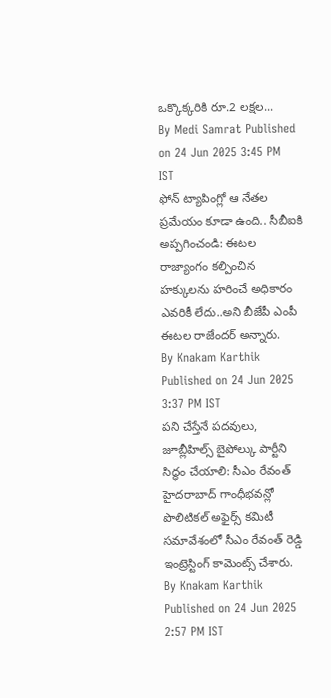ఒక్కొక్కరికి రూ.2 లక్షల...
By Medi Samrat Published on 24 Jun 2025 3:45 PM IST
ఫోన్ ట్యాపింగ్లో ఆ నేతల ప్రమేయం కూడా ఉంది.. సీబీఐకి అప్పగించండి: ఈటల
రాజ్యాంగం కల్పించిన హక్కులను హరించే అధికారం ఎవరికీ లేదు..అని బీజేపీ ఎంపీ ఈటల రాజేందర్ అన్నారు.
By Knakam Karthik Published on 24 Jun 2025 3:37 PM IST
పని చేస్తేనే పదవులు, జూబ్లీహిల్స్ బైపోల్కు పార్టీని సిద్ధం చేయాలి: సీఎం రేవంత్
హైదరాబాద్ గాంధీభవన్లో పొలిటికల్ అఫైర్స్ కమిటీ సమావేశంలో సీఎం రేవంత్ రెడ్డి ఇంట్రెస్టింగ్ కామెంట్స్ చేశారు.
By Knakam Karthik Published on 24 Jun 2025 2:57 PM IST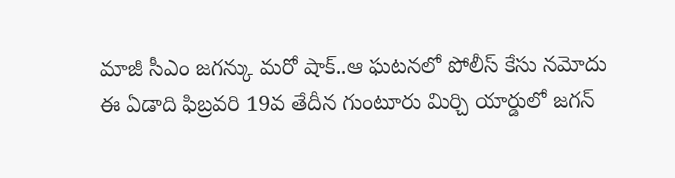మాజీ సీఎం జగన్కు మరో షాక్..ఆ ఘటనలో పోలీస్ కేసు నమోదు
ఈ ఏడాది ఫిబ్రవరి 19వ తేదీన గుంటూరు మిర్చి యార్డులో జగన్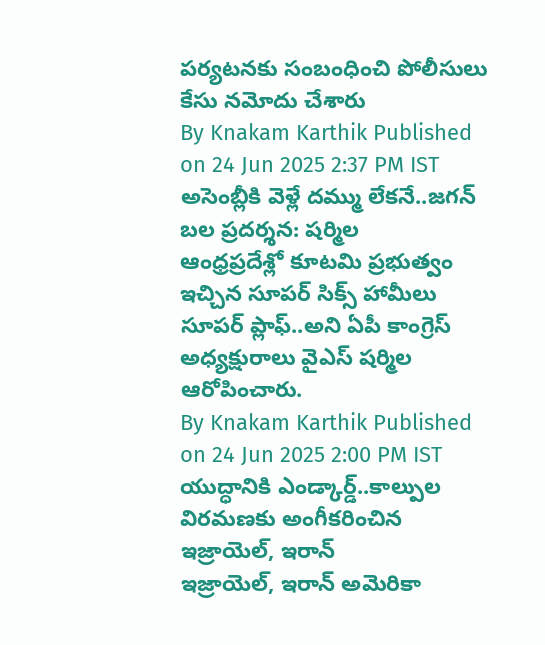పర్యటనకు సంబంధించి పోలీసులు కేసు నమోదు చేశారు
By Knakam Karthik Published on 24 Jun 2025 2:37 PM IST
అసెంబ్లీకి వెళ్లే దమ్ము లేకనే..జగన్ బల ప్రదర్శన: షర్మిల
ఆంధ్రప్రదేశ్లో కూటమి ప్రభుత్వం ఇచ్చిన సూపర్ సిక్స్ హామీలు సూపర్ ప్లాఫ్..అని ఏపీ కాంగ్రెస్ అధ్యక్షురాలు వైఎస్ షర్మిల ఆరోపించారు.
By Knakam Karthik Published on 24 Jun 2025 2:00 PM IST
యుద్ధానికి ఎండ్కార్డ్..కాల్పుల విరమణకు అంగీకరించిన ఇజ్రాయెల్, ఇరాన్
ఇజ్రాయెల్, ఇరాన్ అమెరికా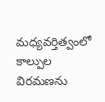మధ్యవర్తిత్వంలో కాల్పుల విరమణను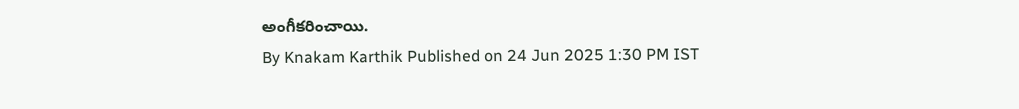అంగీకరించాయి.
By Knakam Karthik Published on 24 Jun 2025 1:30 PM IST